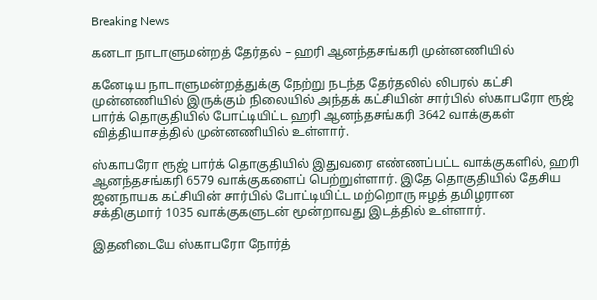Breaking News

கனடா நாடாளுமன்றத் தேர்தல் – ஹரி ஆனந்தசங்கரி முன்னணியில்

கனேடிய நாடாளுமன்றத்துக்கு நேற்று நடந்த தேர்தலில் லிபரல் கட்சி முன்னணியில் இருக்கும் நிலையில் அந்தக் கட்சியின் சார்பில் ஸ்காபரோ ரூஜ் பார்க் தொகுதியில் போட்டியிட்ட ஹரி ஆனந்தசங்கரி 3642 வாக்குகள் வித்தியாசத்தில் முன்னணியில் உள்ளார்.

ஸ்காபரோ ரூஜ் பார்க் தொகுதியில் இதுவரை எண்ணப்பட்ட வாக்குகளில், ஹரி ஆனந்தசங்கரி 6579 வாக்குகளைப் பெற்றுள்ளார். இதே தொகுதியில் தேசிய ஜனநாயக கட்சியின் சார்பில் போட்டியிட்ட மற்றொரு ஈழத் தமிழரான சக்திகுமார் 1035 வாக்குகளுடன் மூன்றாவது இடத்தில் உள்ளார்.

இதனிடையே ஸ்காபரோ நோர்த்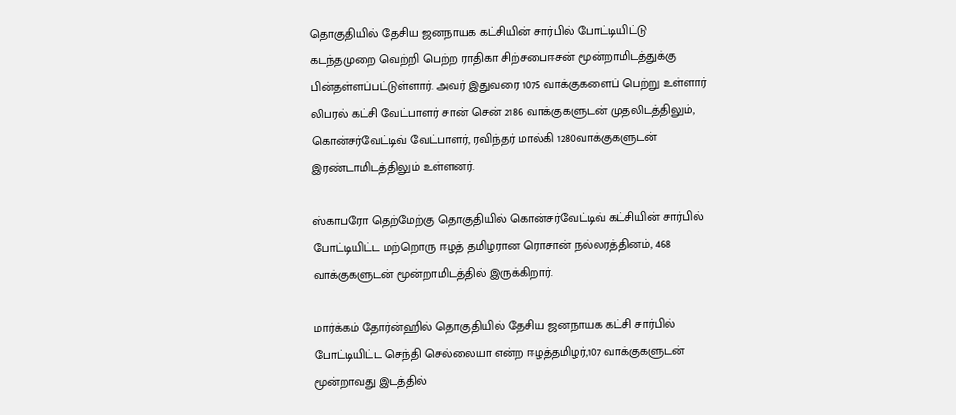தொகுதியில் தேசிய ஜனநாயக கட்சியின் சார்பில் போட்டியிட்டு கடந்தமுறை வெற்றி பெற்ற ராதிகா சிற்சபைஈசன் மூன்றாமிடத்துக்கு பின்தள்ளப்பட்டுள்ளார். அவர் இதுவரை 1075 வாக்குகளைப் பெற்று உள்ளார் லிபரல் கட்சி வேட்பாளர் சான் சென் 2186 வாக்குகளுடன் முதலிடத்திலும், கொன்சர்வேட்டிவ் வேட்பாளர், ரவிந்தர் மால்கி 1280வாக்குகளுடன் இரண்டாமிடத்திலும் உள்ளனர்.

ஸ்காபரோ தெற்மேற்கு தொகுதியில் கொன்சர்வேட்டிவ் கட்சியின் சார்பில் போட்டியிட்ட மற்றொரு ஈழத் தமிழரான ரொசான் நல்லரத்தினம், 468 வாக்குகளுடன் மூன்றாமிடத்தில் இருக்கிறார்.

மார்க்கம் தோர்ன்ஹில் தொகுதியில் தேசிய ஜனநாயக கட்சி சார்பில் போட்டியிட்ட செந்தி செல்லையா என்ற ஈழத்தமிழர்,107 வாக்குகளுடன் மூன்றாவது இடத்தில்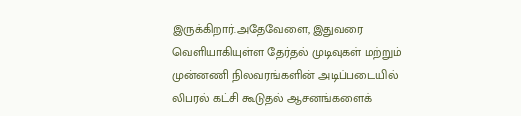இருக்கிறார்.அதேவேளை, இதுவரை வெளியாகியுள்ள தேர்தல் முடிவுகள் மற்றும் முன்னணி நிலவரங்களின் அடிப்படையில் லிபரல் கட்சி கூடுதல் ஆசனங்களைக்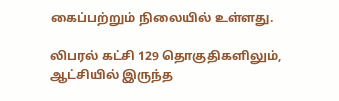கைப்பற்றும் நிலையில் உள்ளது.

லிபரல் கட்சி 129 தொகுதிகளிலும், ஆட்சியில் இருந்த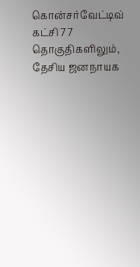கொன்சர்வேட்டிவ் கட்சி 77 தொகுதிகளிலும், தேசிய ஜனநாயக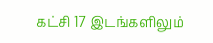கட்சி 17 இடங்களிலும்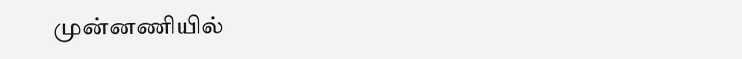முன்னணியில்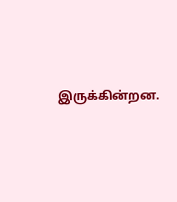இருக்கின்றன.